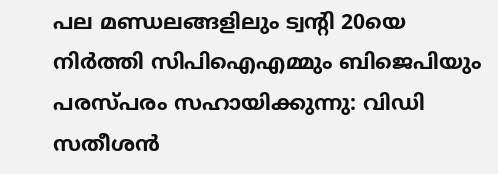പല മണ്ഡലങ്ങളിലും ട്വന്റി 20യെ നിർത്തി സിപിഐഎമ്മും ബിജെപിയും പരസ്പരം സഹായിക്കുന്നു: വിഡി സതീശൻ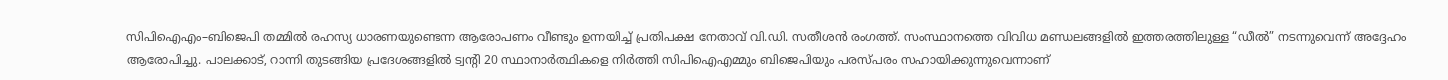സിപിഐഎം–ബിജെപി തമ്മിൽ രഹസ്യ ധാരണയുണ്ടെന്ന ആരോപണം വീണ്ടും ഉന്നയിച്ച് പ്രതിപക്ഷ നേതാവ് വി.ഡി. സതീശൻ രംഗത്ത്. സംസ്ഥാനത്തെ വിവിധ മണ്ഡലങ്ങളിൽ ഇത്തരത്തിലുള്ള “ഡീൽ” നടന്നുവെന്ന് അദ്ദേഹം ആരോപിച്ചു. പാലക്കാട്, റാന്നി തുടങ്ങിയ പ്രദേശങ്ങളിൽ ട്വന്റി 20 സ്ഥാനാർത്ഥികളെ നിർത്തി സിപിഐഎമ്മും ബിജെപിയും പരസ്പരം സഹായിക്കുന്നുവെന്നാണ്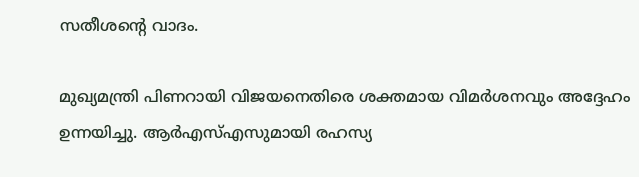സതീശന്റെ വാദം.

മുഖ്യമന്ത്രി പിണറായി വിജയനെതിരെ ശക്തമായ വിമർശനവും അദ്ദേഹം ഉന്നയിച്ചു. ആർഎസ്എസുമായി രഹസ്യ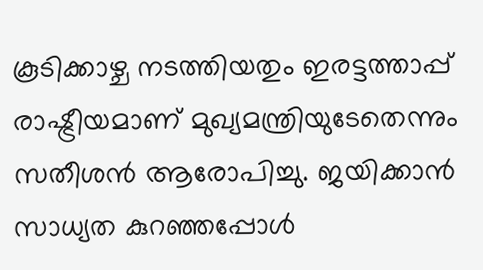കൂടിക്കാഴ്ച നടത്തിയതും ഇരട്ടത്താപ്പ് രാഷ്ട്രീയമാണ് മുഖ്യമന്ത്രിയുടേതെന്നും സതീശൻ ആരോപിച്ചു. ജയിക്കാൻ സാധ്യത കുറഞ്ഞപ്പോൾ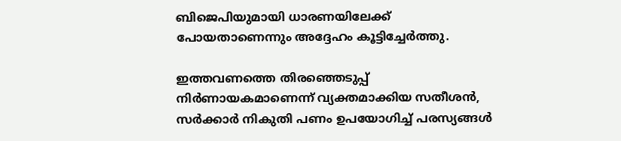ബിജെപിയുമായി ധാരണയിലേക്ക് പോയതാണെന്നും അദ്ദേഹം കൂട്ടിച്ചേർത്തു.

ഇത്തവണത്തെ തിരഞ്ഞെടുപ്പ് നിർണായകമാണെന്ന് വ്യക്തമാക്കിയ സതീശൻ, സർക്കാർ നികുതി പണം ഉപയോഗിച്ച് പരസ്യങ്ങൾ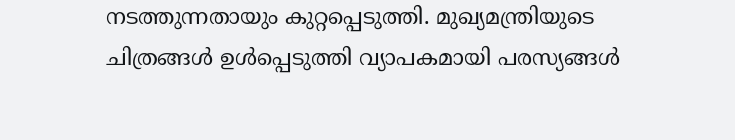നടത്തുന്നതായും കുറ്റപ്പെടുത്തി. മുഖ്യമന്ത്രിയുടെ ചിത്രങ്ങൾ ഉൾപ്പെടുത്തി വ്യാപകമായി പരസ്യങ്ങൾ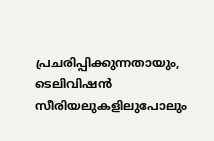പ്രചരിപ്പിക്കുന്നതായും, ടെലിവിഷൻ സീരിയലുകളിലുപോലും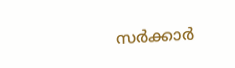സർക്കാർ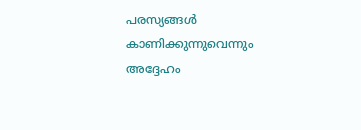പരസ്യങ്ങൾ കാണിക്കുന്നുവെന്നും അദ്ദേഹം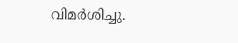വിമർശിച്ചു.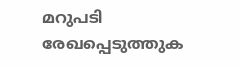മറുപടി രേഖപ്പെടുത്തുക